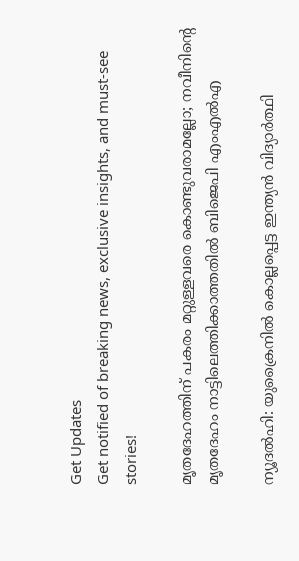Get Updates
Get notified of breaking news, exclusive insights, and must-see stories!

മൃതദേഹത്തിന് പകരം മറ്റുള്ളവരെ കൊണ്ടുവരാമല്ലോ; നവീനിന്റെ മൃതദേഹം നാട്ടിലെത്തിക്കാത്തതില്‍ ബിജെപി എംഎല്‍എ

ന്യൂദല്‍ഹി: യുക്രൈനില്‍ കൊല്ലപ്പെട്ട ഇന്ത്യന്‍ വിദ്യാര്‍ത്ഥി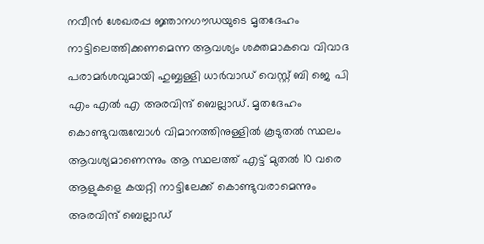നവീന്‍ ശേഖരപ്പ ജ്ഞാനഗൗഡയുടെ മൃതദേഹം നാട്ടിലെത്തിക്കണമെന്ന ആവശ്യം ശക്തമാകവെ വിവാദ പരാമര്‍ശവുമായി ഹുബ്ബള്ളി ധാര്‍വാഡ് വെസ്റ്റ് ബി ജെ പി എം എല്‍ എ അരവിന്ദ് ബെല്ലാഡ്. മൃതദേഹം കൊണ്ടുവരുമ്പോള്‍ വിമാനത്തിനുള്ളില്‍ കൂടുതല്‍ സ്ഥലം ആവശ്യമാണെന്നും ആ സ്ഥലത്ത് എട്ട് മുതല്‍ 10 വരെ ആളുകളെ കയറ്റി നാട്ടിലേക്ക് കൊണ്ടുവരാമെന്നും അരവിന്ദ് ബെല്ലാഡ്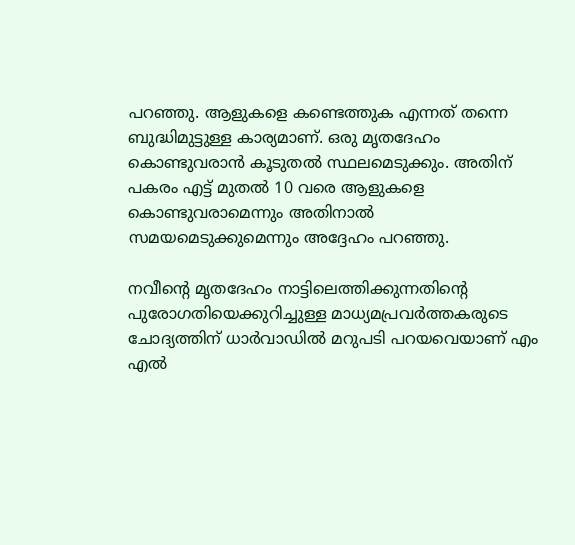പറഞ്ഞു. ആളുകളെ കണ്ടെത്തുക എന്നത് തന്നെ ബുദ്ധിമുട്ടുള്ള കാര്യമാണ്. ഒരു മൃതദേഹം കൊണ്ടുവരാന്‍ കൂടുതല്‍ സ്ഥലമെടുക്കും. അതിന് പകരം എട്ട് മുതല്‍ 10 വരെ ആളുകളെ കൊണ്ടുവരാമെന്നും അതിനാല്‍ സമയമെടുക്കുമെന്നും അദ്ദേഹം പറഞ്ഞു.

നവീന്റെ മൃതദേഹം നാട്ടിലെത്തിക്കുന്നതിന്റെ പുരോഗതിയെക്കുറിച്ചുള്ള മാധ്യമപ്രവര്‍ത്തകരുടെ ചോദ്യത്തിന് ധാര്‍വാഡില്‍ മറുപടി പറയവെയാണ് എം എല്‍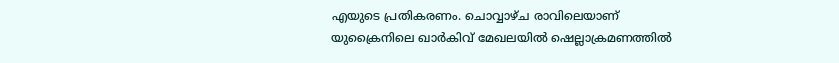എയുടെ പ്രതികരണം. ചൊവ്വാഴ്ച രാവിലെയാണ് യുക്രൈനിലെ ഖാര്‍കിവ് മേഖലയില്‍ ഷെല്ലാക്രമണത്തില്‍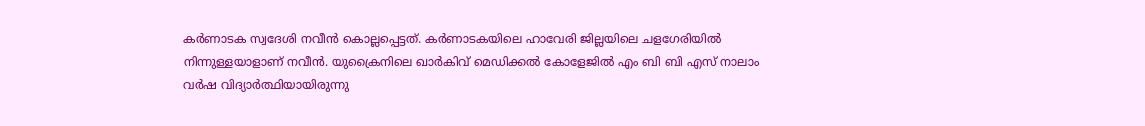കര്‍ണാടക സ്വദേശി നവീന്‍ കൊല്ലപ്പെട്ടത്. കര്‍ണാടകയിലെ ഹാവേരി ജില്ലയിലെ ചളഗേരിയില്‍ നിന്നുള്ളയാളാണ് നവീന്‍. യുക്രൈനിലെ ഖാര്‍കിവ് മെഡിക്കല്‍ കോളേജില്‍ എം ബി ബി എസ് നാലാം വര്‍ഷ വിദ്യാര്‍ത്ഥിയായിരുന്നു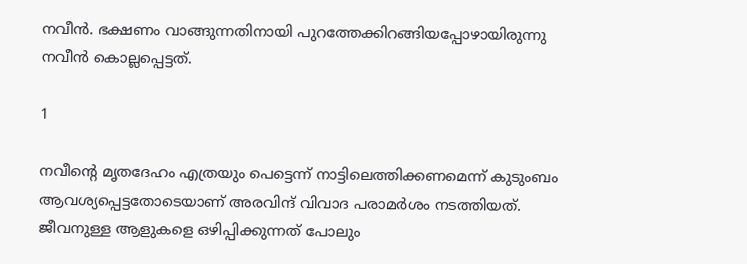നവീന്‍. ഭക്ഷണം വാങ്ങുന്നതിനായി പുറത്തേക്കിറങ്ങിയപ്പോഴായിരുന്നു നവീന്‍ കൊല്ലപ്പെട്ടത്.

1

നവീന്റെ മൃതദേഹം എത്രയും പെട്ടെന്ന് നാട്ടിലെത്തിക്കണമെന്ന് കുടുംബം ആവശ്യപ്പെട്ടതോടെയാണ് അരവിന്ദ് വിവാദ പരാമര്‍ശം നടത്തിയത്. ജീവനുള്ള ആളുകളെ ഒഴിപ്പിക്കുന്നത് പോലും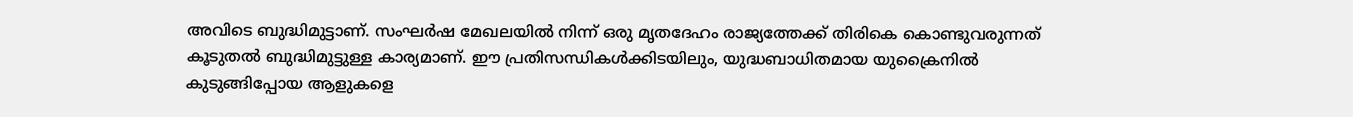അവിടെ ബുദ്ധിമുട്ടാണ്. സംഘര്‍ഷ മേഖലയില്‍ നിന്ന് ഒരു മൃതദേഹം രാജ്യത്തേക്ക് തിരികെ കൊണ്ടുവരുന്നത് കൂടുതല്‍ ബുദ്ധിമുട്ടുള്ള കാര്യമാണ്. ഈ പ്രതിസന്ധികള്‍ക്കിടയിലും, യുദ്ധബാധിതമായ യുക്രൈനില്‍ കുടുങ്ങിപ്പോയ ആളുകളെ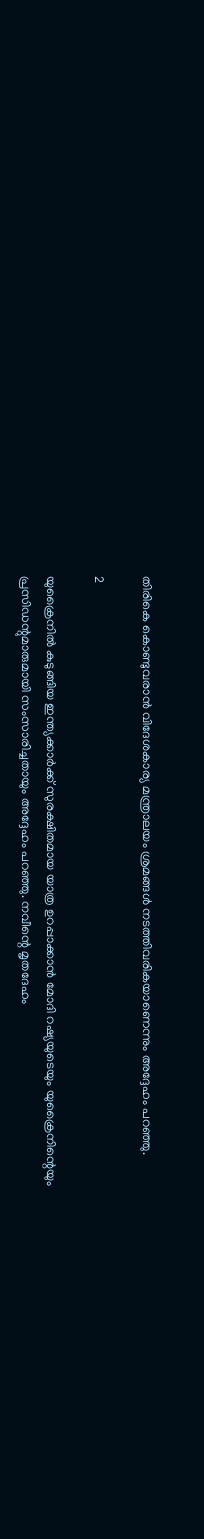തിരികെ കൊണ്ടുവരാന്‍ വിദേശകാര്യ മന്ത്രാലയം ശ്രമങ്ങള്‍ നടത്തിവരികയാണെന്നും അദ്ദേഹം പറഞ്ഞു.

2

യുക്രൈനില്‍ കുടുങ്ങിയ ഇന്ത്യക്കാര്‍ക്ക് സുരക്ഷിതമായ യാത്ര ഉറപ്പാക്കാന്‍ മോദി റഷ്യയുടെയും യുക്രൈനിന്റെയും പ്രസിഡന്റുമാരുമായി സംസാരിച്ചതായും അദ്ദേഹം പറഞ്ഞു. നവീന്റെ മൃതദേഹം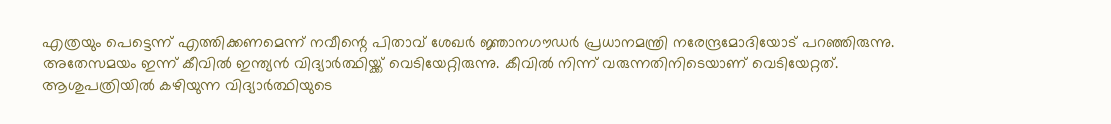എത്രയും പെട്ടെന്ന് എത്തിക്കണമെന്ന് നവീന്റെ പിതാവ് ശേഖര്‍ ജ്ഞാനഗൗഡര്‍ പ്രധാനമന്ത്രി നരേന്ദ്രമോദിയോട് പറഞ്ഞിരുന്നു. അതേസമയം ഇന്ന് കീവില്‍ ഇന്ത്യന്‍ വിദ്യാര്‍ത്ഥിയ്ക്ക് വെടിയേറ്റിരുന്നു. കീവില്‍ നിന്ന് വരുന്നതിനിടെയാണ് വെടിയേറ്റത്. ആശുപത്രിയില്‍ കഴിയുന്ന വിദ്യാര്‍ത്ഥിയുടെ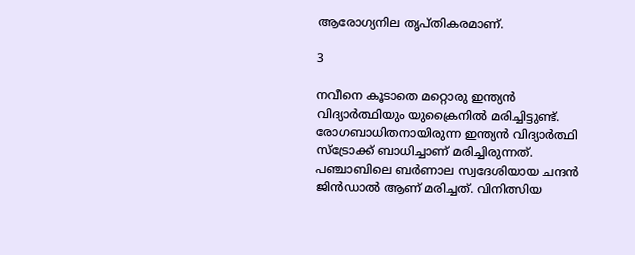ആരോഗ്യനില തൃപ്തികരമാണ്.

3

നവീനെ കൂടാതെ മറ്റൊരു ഇന്ത്യന്‍ വിദ്യാര്‍ത്ഥിയും യുക്രൈനില്‍ മരിച്ചിട്ടുണ്ട്. രോഗബാധിതനായിരുന്ന ഇന്ത്യന്‍ വിദ്യാര്‍ത്ഥി സ്‌ട്രോക്ക് ബാധിച്ചാണ് മരിച്ചിരുന്നത്. പഞ്ചാബിലെ ബര്‍ണാല സ്വദേശിയായ ചന്ദന്‍ ജിന്‍ഡാല്‍ ആണ് മരിച്ചത്. വിനിത്സിയ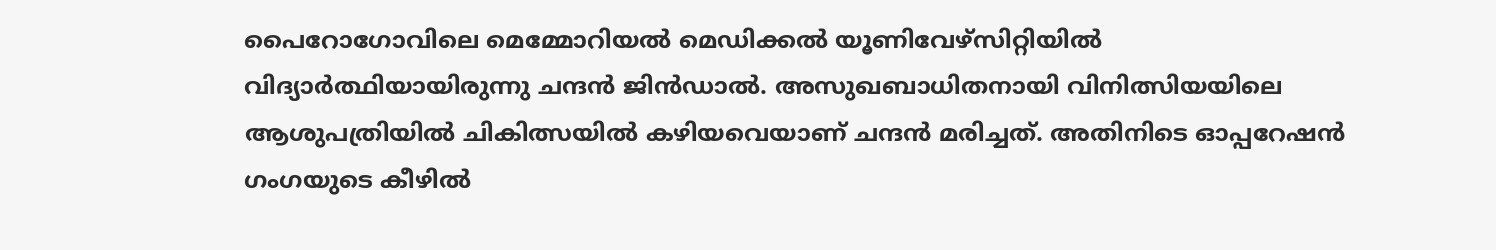പൈറോഗോവിലെ മെമ്മോറിയല്‍ മെഡിക്കല്‍ യൂണിവേഴ്‌സിറ്റിയില്‍ വിദ്യാര്‍ത്ഥിയായിരുന്നു ചന്ദന്‍ ജിന്‍ഡാല്‍. അസുഖബാധിതനായി വിനിത്സിയയിലെ ആശുപത്രിയില്‍ ചികിത്സയില്‍ കഴിയവെയാണ് ചന്ദന്‍ മരിച്ചത്. അതിനിടെ ഓപ്പറേഷന്‍ ഗംഗയുടെ കീഴില്‍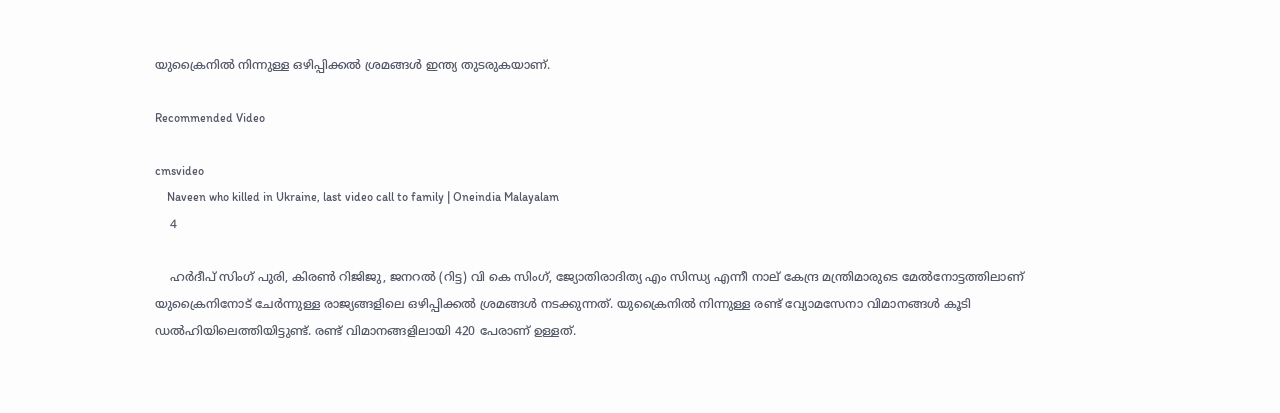യുക്രൈനില്‍ നിന്നുള്ള ഒഴിപ്പിക്കല്‍ ശ്രമങ്ങള്‍ ഇന്ത്യ തുടരുകയാണ്.

Recommended Video

cmsvideo
    Naveen who killed in Ukraine, last video call to family | Oneindia Malayalam
    4

    ഹര്‍ദീപ് സിംഗ് പുരി, കിരണ്‍ റിജിജു, ജനറല്‍ (റിട്ട) വി കെ സിംഗ്, ജ്യോതിരാദിത്യ എം സിന്ധ്യ എന്നീ നാല് കേന്ദ്ര മന്ത്രിമാരുടെ മേല്‍നോട്ടത്തിലാണ് യുക്രൈനിനോട് ചേര്‍ന്നുള്ള രാജ്യങ്ങളിലെ ഒഴിപ്പിക്കല്‍ ശ്രമങ്ങള്‍ നടക്കുന്നത്. യുക്രൈനില്‍ നിന്നുള്ള രണ്ട് വ്യോമസേനാ വിമാനങ്ങള്‍ കൂടി ഡല്‍ഹിയിലെത്തിയിട്ടുണ്ട്. രണ്ട് വിമാനങ്ങളിലായി 420 പേരാണ് ഉള്ളത്.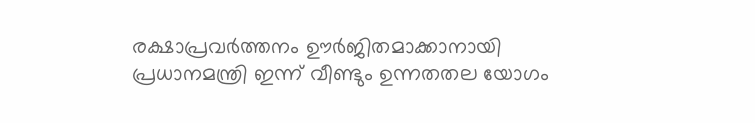രക്ഷാപ്രവര്‍ത്തനം ഊര്‍ജിതമാക്കാനായി പ്രധാനമന്ത്രി ഇന്ന് വീണ്ടും ഉന്നതതല യോഗം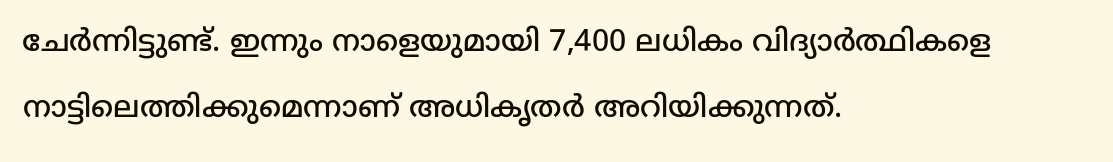ചേര്‍ന്നിട്ടുണ്ട്. ഇന്നും നാളെയുമായി 7,400 ലധികം വിദ്യാര്‍ത്ഥികളെ നാട്ടിലെത്തിക്കുമെന്നാണ് അധികൃതര്‍ അറിയിക്കുന്നത്.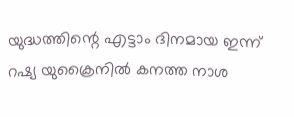യുദ്ധത്തിന്റെ എട്ടാം ദിനമായ ഇന്ന് റഷ്യ യുക്രൈനില്‍ കനത്ത നാശ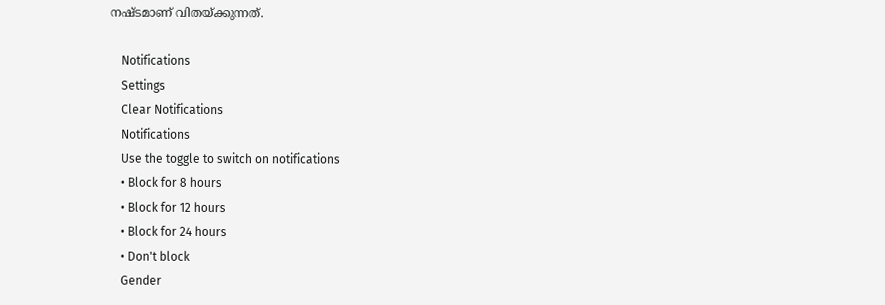നഷ്ടമാണ് വിതയ്ക്കുന്നത്.

    Notifications
    Settings
    Clear Notifications
    Notifications
    Use the toggle to switch on notifications
    • Block for 8 hours
    • Block for 12 hours
    • Block for 24 hours
    • Don't block
    Gender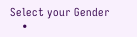Select your Gender
    •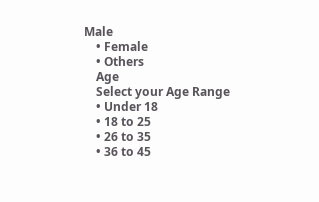Male
    • Female
    • Others
    Age
    Select your Age Range
    • Under 18
    • 18 to 25
    • 26 to 35
    • 36 to 45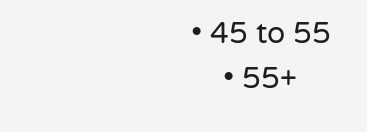• 45 to 55
    • 55+